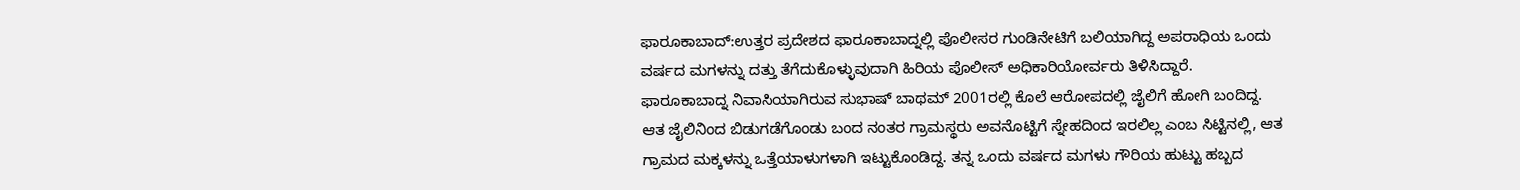ಫಾರೂಕಾಬಾದ್:ಉತ್ತರ ಪ್ರದೇಶದ ಫಾರೂಕಾಬಾದ್ನಲ್ಲಿ ಪೊಲೀಸರ ಗುಂಡಿನೇಟಿಗೆ ಬಲಿಯಾಗಿದ್ದ ಅಪರಾಧಿಯ ಒಂದು ವರ್ಷದ ಮಗಳನ್ನು ದತ್ತು ತೆಗೆದುಕೊಳ್ಳುವುದಾಗಿ ಹಿರಿಯ ಪೊಲೀಸ್ ಅಧಿಕಾರಿಯೋರ್ವರು ತಿಳಿಸಿದ್ದಾರೆ.
ಫಾರೂಕಾಬಾದ್ನ ನಿವಾಸಿಯಾಗಿರುವ ಸುಭಾಷ್ ಬಾಥಮ್ 2001ರಲ್ಲಿ ಕೊಲೆ ಆರೋಪದಲ್ಲಿ ಜೈಲಿಗೆ ಹೋಗಿ ಬಂದಿದ್ದ. ಆತ ಜೈಲಿನಿಂದ ಬಿಡುಗಡೆಗೊಂಡು ಬಂದ ನಂತರ ಗ್ರಾಮಸ್ಥರು ಅವನೊಟ್ಟಿಗೆ ಸ್ನೇಹದಿಂದ ಇರಲಿಲ್ಲ ಎಂಬ ಸಿಟ್ಟಿನಲ್ಲಿ, ಆತ ಗ್ರಾಮದ ಮಕ್ಕಳನ್ನು ಒತ್ತೆಯಾಳುಗಳಾಗಿ ಇಟ್ಟುಕೊಂಡಿದ್ದ. ತನ್ನ ಒಂದು ವರ್ಷದ ಮಗಳು ಗೌರಿಯ ಹುಟ್ಟು ಹಬ್ಬದ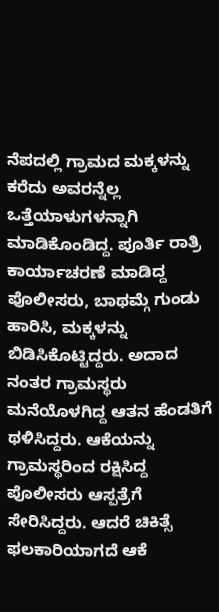ನೆಪದಲ್ಲಿ ಗ್ರಾಮದ ಮಕ್ಕಳನ್ನು ಕರೆದು ಅವರನ್ನೆಲ್ಲ ಒತ್ತೆಯಾಳುಗಳನ್ನಾಗಿ ಮಾಡಿಕೊಂಡಿದ್ದ. ಪೂರ್ತಿ ರಾತ್ರಿ ಕಾರ್ಯಾಚರಣೆ ಮಾಡಿದ್ದ ಪೊಲೀಸರು, ಬಾಥಮ್ಗೆ ಗುಂಡು ಹಾರಿಸಿ, ಮಕ್ಕಳನ್ನು ಬಿಡಿಸಿಕೊಟ್ಟಿದ್ದರು. ಅದಾದ ನಂತರ ಗ್ರಾಮಸ್ಥರು ಮನೆಯೊಳಗಿದ್ದ ಆತನ ಹೆಂಡತಿಗೆ ಥಳಿಸಿದ್ದರು. ಆಕೆಯನ್ನು ಗ್ರಾಮಸ್ಥರಿಂದ ರಕ್ಷಿಸಿದ್ದ ಪೊಲೀಸರು ಆಸ್ಪತ್ರೆಗೆ ಸೇರಿಸಿದ್ದರು. ಆದರೆ ಚಿಕಿತ್ಸೆ ಫಲಕಾರಿಯಾಗದೆ ಆಕೆ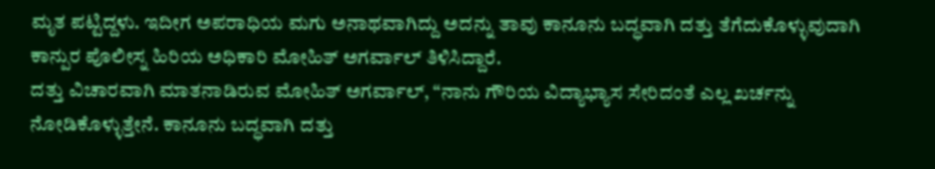ಮೃತ ಪಟ್ಟಿದ್ದಳು. ಇದೀಗ ಅಪರಾಧಿಯ ಮಗು ಅನಾಥವಾಗಿದ್ದು ಅದನ್ನು ತಾವು ಕಾನೂನು ಬದ್ಧವಾಗಿ ದತ್ತು ತೆಗೆದುಕೊಳ್ಳುವುದಾಗಿ ಕಾನ್ಪುರ ಪೊಲೀಸ್ನ ಹಿರಿಯ ಅಧಿಕಾರಿ ಮೋಹಿತ್ ಅಗರ್ವಾಲ್ ತಿಳಿಸಿದ್ದಾರೆ.
ದತ್ತು ವಿಚಾರವಾಗಿ ಮಾತನಾಡಿರುವ ಮೋಹಿತ್ ಅಗರ್ವಾಲ್, “ನಾನು ಗೌರಿಯ ವಿದ್ಯಾಭ್ಯಾಸ ಸೇರಿದಂತೆ ಎಲ್ಲ ಖರ್ಚನ್ನು ನೋಡಿಕೊಳ್ಳುತ್ತೇನೆ. ಕಾನೂನು ಬದ್ಧವಾಗಿ ದತ್ತು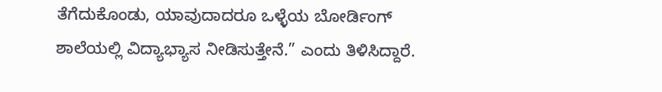ತೆಗೆದುಕೊಂಡು, ಯಾವುದಾದರೂ ಒಳ್ಳೆಯ ಬೋರ್ಡಿಂಗ್ ಶಾಲೆಯಲ್ಲಿ ವಿದ್ಯಾಭ್ಯಾಸ ನೀಡಿಸುತ್ತೇನೆ.” ಎಂದು ತಿಳಿಸಿದ್ದಾರೆ.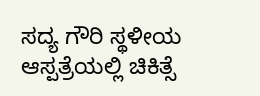ಸದ್ಯ ಗೌರಿ ಸ್ಥಳೀಯ ಆಸ್ಪತ್ರೆಯಲ್ಲಿ ಚಿಕಿತ್ಸೆ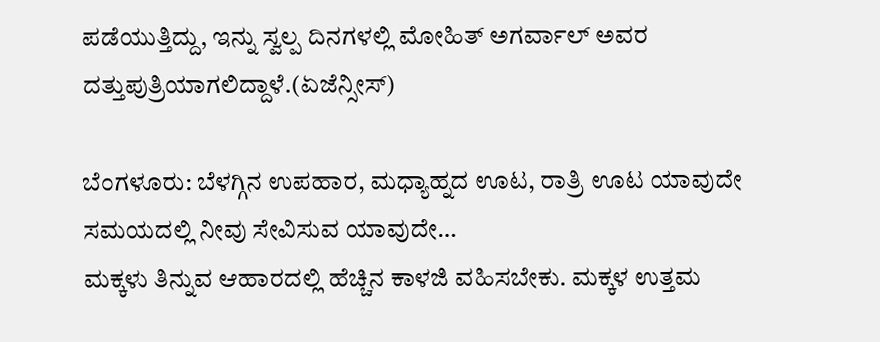ಪಡೆಯುತ್ತಿದ್ದು, ಇನ್ನು ಸ್ವಲ್ಪ ದಿನಗಳಲ್ಲಿ ಮೋಹಿತ್ ಅಗರ್ವಾಲ್ ಅವರ ದತ್ತುಪುತ್ರಿಯಾಗಲಿದ್ದಾಳೆ.(ಏಜೆನ್ಸೀಸ್)

ಬೆಂಗಳೂರು: ಬೆಳಗ್ಗಿನ ಉಪಹಾರ, ಮಧ್ಯಾಹ್ನದ ಊಟ, ರಾತ್ರಿ ಊಟ ಯಾವುದೇ ಸಮಯದಲ್ಲಿ ನೀವು ಸೇವಿಸುವ ಯಾವುದೇ…
ಮಕ್ಕಳು ತಿನ್ನುವ ಆಹಾರದಲ್ಲಿ ಹೆಚ್ಚಿನ ಕಾಳಜಿ ವಹಿಸಬೇಕು. ಮಕ್ಕಳ ಉತ್ತಮ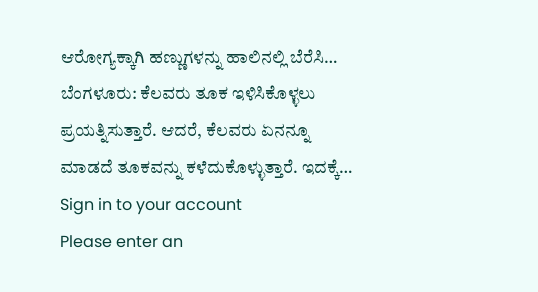ಆರೋಗ್ಯಕ್ಕಾಗಿ ಹಣ್ಣುಗಳನ್ನು ಹಾಲಿನಲ್ಲಿ ಬೆರೆಸಿ…
ಬೆಂಗಳೂರು: ಕೆಲವರು ತೂಕ ಇಳಿಸಿಕೊಳ್ಳಲು ಪ್ರಯತ್ನಿಸುತ್ತಾರೆ. ಆದರೆ, ಕೆಲವರು ಏನನ್ನೂ ಮಾಡದೆ ತೂಕವನ್ನು ಕಳೆದುಕೊಳ್ಳುತ್ತಾರೆ. ಇದಕ್ಕೆ…
Sign in to your account
Please enter an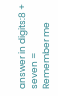answer in digits:8 + seven =
Remember me